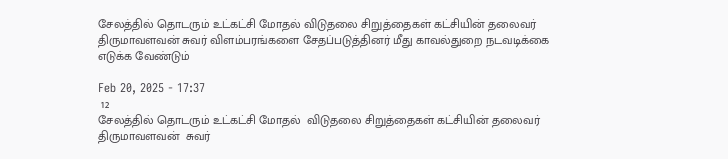சேலத்தில் தொடரும் உட்கட்சி மோதல் விடுதலை சிறுத்தைகள் கட்சியின் தலைவர் திருமாவளவன் சுவர் விளம்பரங்களை சேதப்படுத்தினர் மீது காவல்துறை நடவடிக்கை எடுக்க வேண்டும்

Feb 20, 2025 - 17:37
 12
சேலத்தில் தொடரும் உட்கட்சி மோதல்  விடுதலை சிறுத்தைகள் கட்சியின் தலைவர் திருமாவளவன்  சுவர்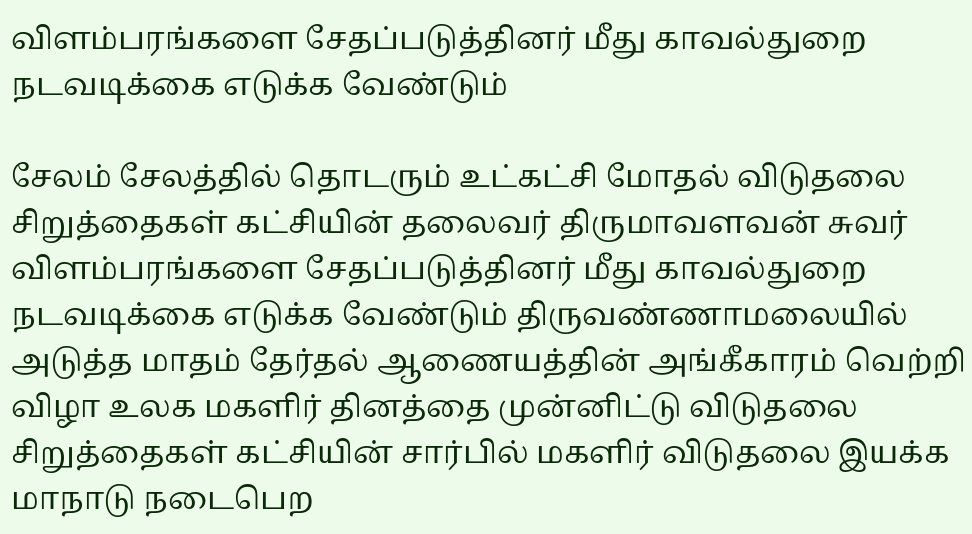விளம்பரங்களை சேதப்படுத்தினர் மீது காவல்துறை  நடவடிக்கை எடுக்க வேண்டும்

சேலம் சேலத்தில் தொடரும் உட்கட்சி மோதல் விடுதலை சிறுத்தைகள் கட்சியின் தலைவர் திருமாவளவன் சுவர் விளம்பரங்களை சேதப்படுத்தினர் மீது காவல்துறை நடவடிக்கை எடுக்க வேண்டும் திருவண்ணாமலையில் அடுத்த மாதம் தேர்தல் ஆணையத்தின் அங்கீகாரம் வெற்றி விழா உலக மகளிர் தினத்தை முன்னிட்டு விடுதலை சிறுத்தைகள் கட்சியின் சார்பில் மகளிர் விடுதலை இயக்க மாநாடு நடைபெற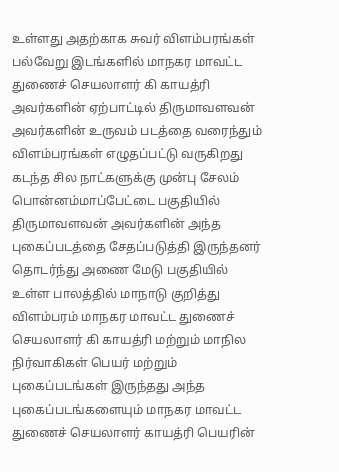உள்ளது அதற்காக சுவர் விளம்பரங்கள் பல்வேறு இடங்களில் மாநகர மாவட்ட துணைச் செயலாளர் கி காயத்ரி அவர்களின் ஏற்பாட்டில் திருமாவளவன் அவர்களின் உருவம் படத்தை வரைந்தும் விளம்பரங்கள் எழுதப்பட்டு வருகிறது கடந்த சில நாட்களுக்கு முன்பு சேலம் பொன்னம்மாப்பேட்டை பகுதியில் திருமாவளவன் அவர்களின் அந்த புகைப்படத்தை சேதப்படுத்தி இருந்தனர் தொடர்ந்து அணை மேடு பகுதியில் உள்ள பாலத்தில் மாநாடு குறித்து விளம்பரம் மாநகர மாவட்ட துணைச் செயலாளர் கி காயத்ரி மற்றும் மாநில நிர்வாகிகள் பெயர் மற்றும் புகைப்படங்கள் இருந்தது அந்த புகைப்படங்களையும் மாநகர மாவட்ட துணைச் செயலாளர் காயத்ரி பெயரின்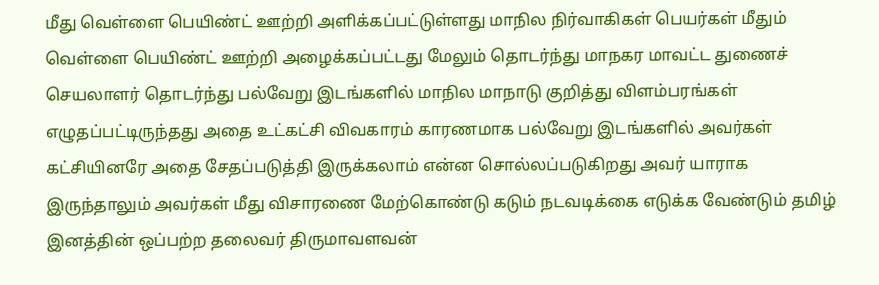மீது வெள்ளை பெயிண்ட் ஊற்றி அளிக்கப்பட்டுள்ளது மாநில நிர்வாகிகள் பெயர்கள் மீதும் வெள்ளை பெயிண்ட் ஊற்றி அழைக்கப்பட்டது மேலும் தொடர்ந்து மாநகர மாவட்ட துணைச் செயலாளர் தொடர்ந்து பல்வேறு இடங்களில் மாநில மாநாடு குறித்து விளம்பரங்கள் எழுதப்பட்டிருந்தது அதை உட்கட்சி விவகாரம் காரணமாக பல்வேறு இடங்களில் அவர்கள் கட்சியினரே அதை சேதப்படுத்தி இருக்கலாம் என்ன சொல்லப்படுகிறது அவர் யாராக இருந்தாலும் அவர்கள் மீது விசாரணை மேற்கொண்டு கடும் நடவடிக்கை எடுக்க வேண்டும் தமிழ் இனத்தின் ஒப்பற்ற தலைவர் திருமாவளவன்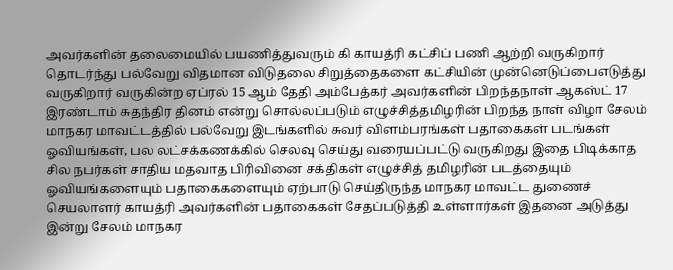அவர்களின் தலைமையில் பயணித்துவரும் கி காயத்ரி கட்சிப் பணி ஆற்றி வருகிறார் தொடர்ந்து பல்வேறு விதமான விடுதலை சிறுத்தைகளை கட்சியின் முன்னெடுப்பைஎடுத்து வருகிறார் வருகின்ற ஏப்ரல் 15 ஆம் தேதி அம்பேத்கர் அவர்களின் பிறந்தநாள் ஆகஸ்ட் 17 இரண்டாம் சுதந்திர தினம் என்று சொல்லப்படும் எழுச்சித்தமிழரின் பிறந்த நாள் விழா சேலம் மாநகர மாவட்டத்தில் பல்வேறு இடங்களில் சுவர் விளம்பரங்கள் பதாகைகள் படங்கள் ஓவியங்கள், பல லட்சக்கணக்கில் செலவு செய்து வரையப்பட்டு வருகிறது இதை பிடிக்காத சில நபர்கள் சாதிய மதவாத பிரிவினை சக்திகள் எழுச்சித் தமிழரின் படத்தையும் ஓவியங்களையும் பதாகைகளையும் ஏற்பாடு செய்திருந்த மாநகர மாவட்ட துணைச் செயலாளர் காயத்ரி அவர்களின் பதாகைகள் சேதப்படுத்தி உள்ளார்கள் இதனை அடுத்து இன்று சேலம் மாநகர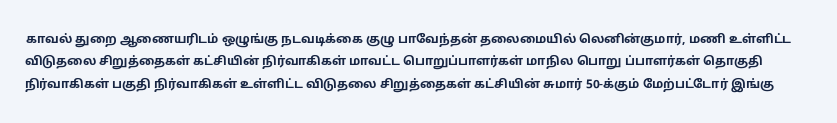காவல் துறை ஆணையரிடம் ஒழுங்கு நடவடிக்கை குழு பாவேந்தன் தலைமையில் லெனின்குமார், மணி உள்ளிட்ட விடுதலை சிறுத்தைகள் கட்சியின் நிர்வாகிகள் மாவட்ட பொறுப்பாளர்கள் மாநில பொறு ப்பாளர்கள் தொகுதி நிர்வாகிகள் பகுதி நிர்வாகிகள் உள்ளிட்ட விடுதலை சிறுத்தைகள் கட்சியின் சுமார் 50-க்கும் மேற்பட்டோர் இங்கு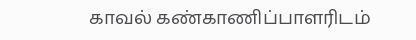காவல் கண்காணிப்பாளரிடம்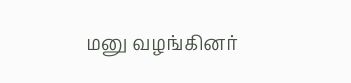மனு வழங்கினர்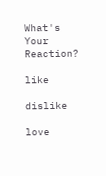What's Your Reaction?

like

dislike

love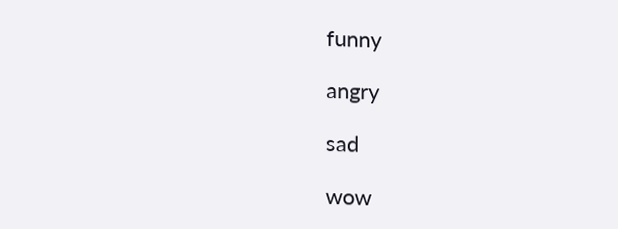funny

angry

sad

wow